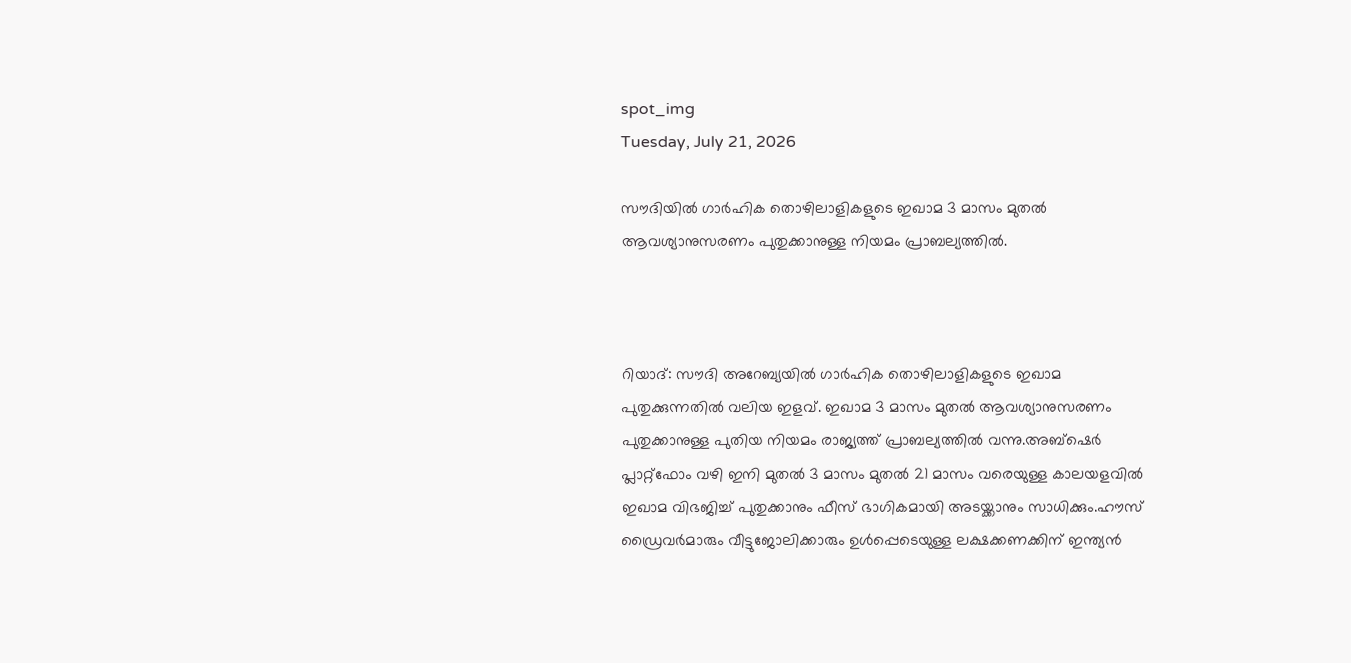spot_img
Tuesday, July 21, 2026

സൗദിയിൽ ഗാർഹിക തൊഴിലാളികളുടെ ഇഖാമ 3 മാസം മുതൽ ആവശ്യാനുസരണം പുതുക്കാനുള്ള നിയമം പ്രാബല്യത്തിൽ.



റിയാദ്: സൗദി അറേബ്യയിൽ ഗാർഹിക തൊഴിലാളികളുടെ ഇഖാമ പുതുക്കുന്നതിൽ വലിയ ഇളവ്. ഇഖാമ 3 മാസം മുതൽ ആവശ്യാനുസരണം പുതുക്കാനുള്ള പുതിയ നിയമം രാജ്യത്ത് പ്രാബല്യത്തിൽ വന്നു.അബ്ഷെർ പ്ലാറ്റ്ഫോം വഴി ഇനി മുതൽ 3 മാസം മുതൽ 21 മാസം വരെയുള്ള കാലയളവിൽ ഇഖാമ വിഭജിച്ച് പുതുക്കാനും ഫീസ് ഭാഗികമായി അടയ്ക്കാനും സാധിക്കും.ഹൗസ് ഡ്രൈവർമാരും വീട്ടുജോലിക്കാരും ഉൾപ്പെടെയുള്ള ലക്ഷക്കണക്കിന് ഇന്ത്യൻ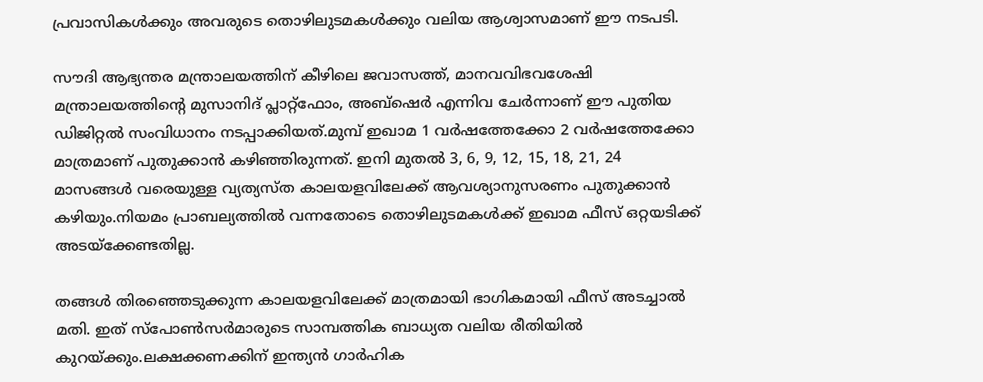പ്രവാസികൾക്കും അവരുടെ തൊഴിലുടമകൾക്കും വലിയ ആശ്വാസമാണ് ഈ നടപടി.

സൗദി ആഭ്യന്തര മന്ത്രാലയത്തിന് കീഴിലെ ജവാസത്ത്, മാനവവിഭവശേഷി മന്ത്രാലയത്തിന്റെ മുസാനിദ് പ്ലാറ്റ്ഫോം, അബ്ഷെർ എന്നിവ ചേർന്നാണ് ഈ പുതിയ ഡിജിറ്റൽ സംവിധാനം നടപ്പാക്കിയത്.മുമ്പ് ഇഖാമ 1 വർഷത്തേക്കോ 2 വർഷത്തേക്കോ മാത്രമാണ് പുതുക്കാൻ കഴിഞ്ഞിരുന്നത്. ഇനി മുതൽ 3, 6, 9, 12, 15, 18, 21, 24 മാസങ്ങൾ വരെയുള്ള വ്യത്യസ്ത കാലയളവിലേക്ക് ആവശ്യാനുസരണം പുതുക്കാൻ കഴിയും.നിയമം പ്രാബല്യത്തിൽ വന്നതോടെ തൊഴിലുടമകൾക്ക് ഇഖാമ ഫീസ് ഒറ്റയടിക്ക് അടയ്ക്കേണ്ടതില്ല.

തങ്ങൾ തിരഞ്ഞെടുക്കുന്ന കാലയളവിലേക്ക് മാത്രമായി ഭാഗികമായി ഫീസ് അടച്ചാൽ മതി. ഇത് സ്പോൺസർമാരുടെ സാമ്പത്തിക ബാധ്യത വലിയ രീതിയിൽ കുറയ്ക്കും.ലക്ഷക്കണക്കിന് ഇന്ത്യൻ ഗാർഹിക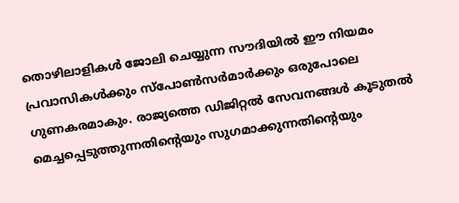തൊഴിലാളികൾ ജോലി ചെയ്യുന്ന സൗദിയിൽ ഈ നിയമം പ്രവാസികൾക്കും സ്പോൺസർമാർക്കും ഒരുപോലെ ഗുണകരമാകും. രാജ്യത്തെ ഡിജിറ്റൽ സേവനങ്ങൾ കൂടുതൽ മെച്ചപ്പെടുത്തുന്നതിന്റെയും സുഗമാക്കുന്നതിന്റെയും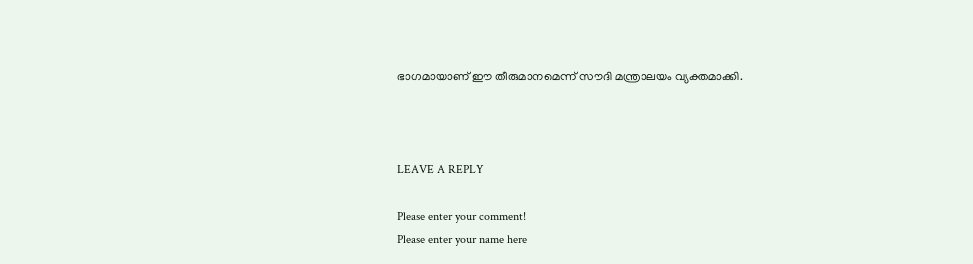ഭാഗമായാണ് ഈ തീരുമാനമെന്ന് സൗദി മന്ത്രാലയം വ്യക്തമാക്കി.



LEAVE A REPLY

Please enter your comment!
Please enter your name here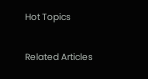Hot Topics

Related Articles